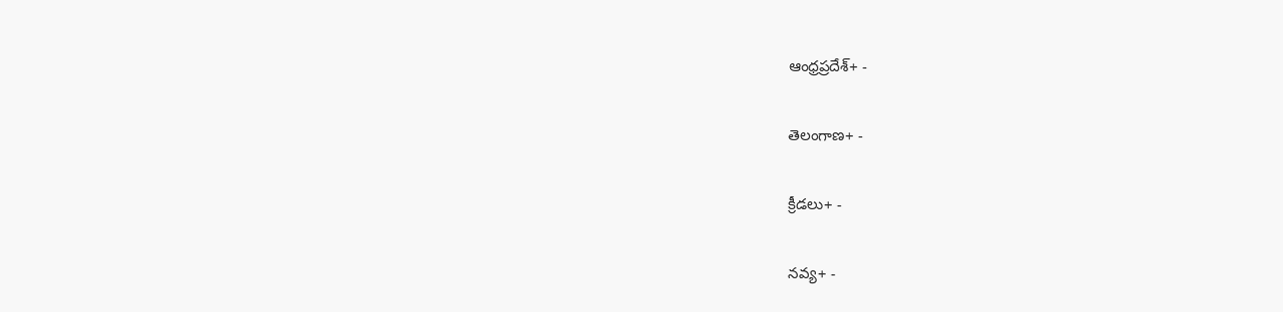ఆంధ్రప్రదేశ్+ -

తెలంగాణ+ -

క్రీడలు+ -

నవ్య+ -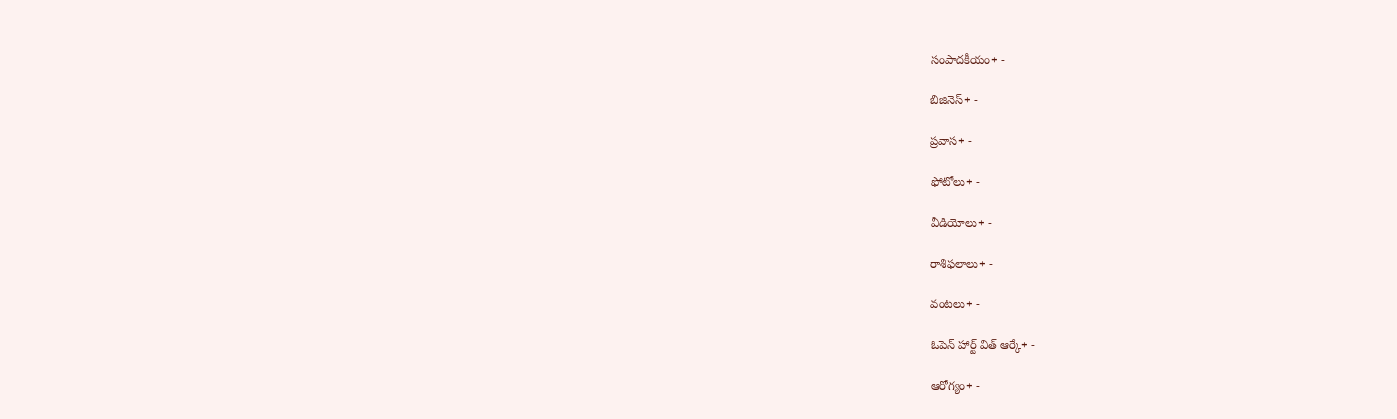సంపాదకీయం+ -

బిజినెస్+ -

ప్రవాస+ -

ఫోటోలు+ -

వీడియోలు+ -

రాశిఫలాలు+ -

వంటలు+ -

ఓపెన్ హార్ట్ విత్ ఆర్కే+ -

ఆరోగ్యం+ -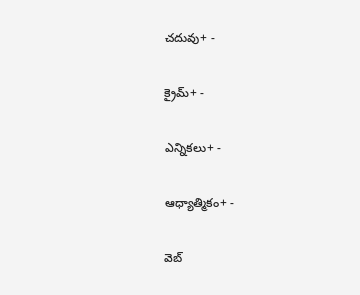చదువు+ -

క్రైమ్+ -

ఎన్నికలు+ -

ఆధ్యాత్మికం+ -

వెబ్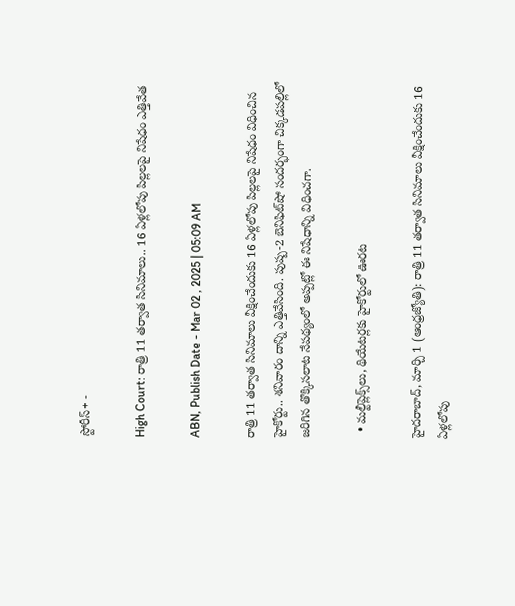స్టోరీస్+ -

High Court: రాత్రి 11 తర్వాత సినిమాలు.. 16 ఏళ్లలోపు పిల్లలపై నిషేధం ఎత్తివేత

ABN, Publish Date - Mar 02 , 2025 | 05:09 AM

రాత్రి 11 తర్వాత సినిమాలు వీక్షించేందుకు 16 ఏళ్లలోపు పిల్లలపై నిషేధం విధించిన హైకోర్టు.. శనివారం దాన్ని ఎత్తివేసింది. పుష్ప-2 బెనిఫిట్‌షో సందర్భంగా చిక్కడపల్లిలో జరిగిన తొక్కిసలాట నేపథ్యంలో అప్పట్లో ఈ నిషేధాన్ని విధించగా.

  • మల్టీప్లెక్స్‌లు, థియేటర్లకు హైకోర్టులో ఊరట

హైదరాబాద్‌, మార్చి 1 (ఆంధ్రజ్యోతి): రాత్రి 11 తర్వాత సినిమాలు వీక్షించేందుకు 16 ఏళ్లలోపు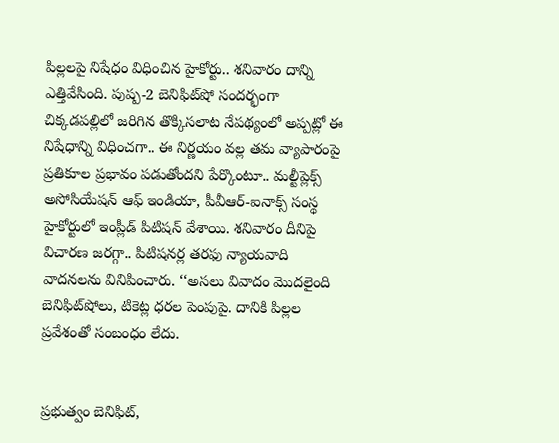పిల్లలపై నిషేధం విధించిన హైకోర్టు.. శనివారం దాన్ని ఎత్తివేసింది. పుష్ప-2 బెనిఫిట్‌షో సందర్భంగా చిక్కడపల్లిలో జరిగిన తొక్కిసలాట నేపథ్యంలో అప్పట్లో ఈ నిషేధాన్ని విధించగా.. ఈ నిర్ణయం వల్ల తమ వ్యాపారంపై ప్రతికూల ప్రభావం పడుతోందని పేర్కొంటూ.. మల్టీప్లెక్స్‌ అసోసియేషన్‌ ఆఫ్‌ ఇండియా, పీవీఆర్‌-ఐనాక్స్‌ సంస్థ హైకోర్టులో ఇంప్లీడ్‌ పిటిషన్‌ వేశాయి. శనివారం దీనిపై విచారణ జరగ్గా.. పిటిషనర్ల తరఫు న్యాయవాది వాదనలను వినిపించారు. ‘‘అసలు వివాదం మొదలైంది బెనిఫిట్‌షోలు, టికెట్ల ధరల పెంపుపై. దానికి పిల్లల ప్రవేశంతో సంబంధం లేదు.


ప్రభుత్వం బెనిఫిట్‌,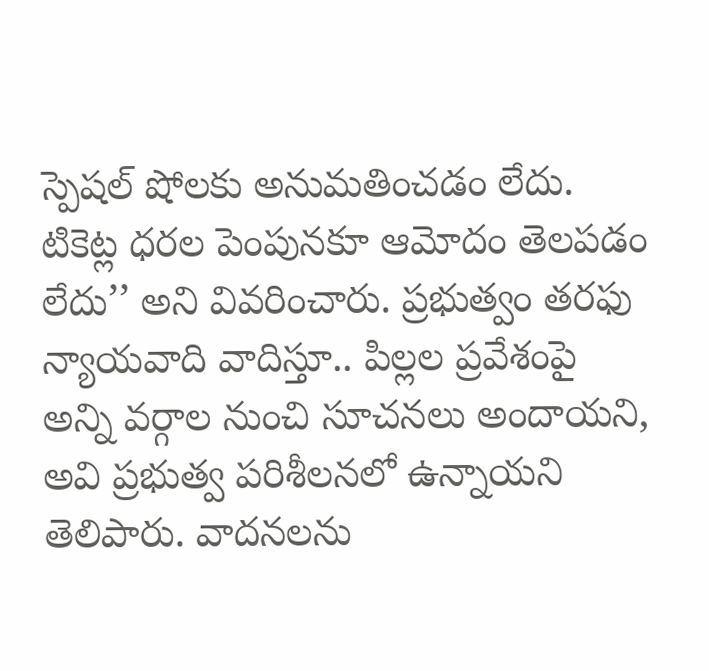స్పెషల్‌ షోలకు అనుమతించడం లేదు. టికెట్ల ధరల పెంపునకూ ఆమోదం తెలపడం లేదు’’ అని వివరించారు. ప్రభుత్వం తరఫు న్యాయవాది వాదిస్తూ.. పిల్లల ప్రవేశంపై అన్ని వర్గాల నుంచి సూచనలు అందాయని, అవి ప్రభుత్వ పరిశీలనలో ఉన్నాయని తెలిపారు. వాదనలను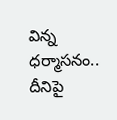విన్న ధర్మాసనం.. దీనిపై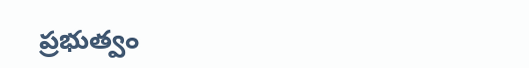ప్రభుత్వం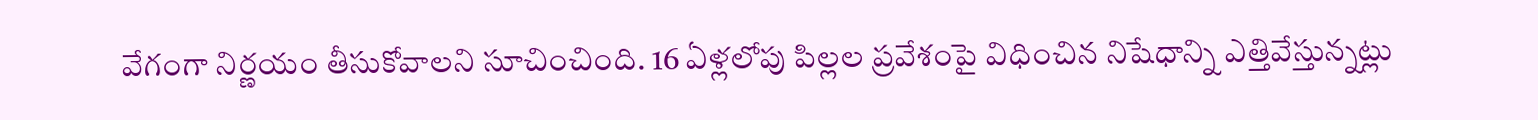వేగంగా నిర్ణయం తీసుకోవాలని సూచించింది. 16 ఏళ్లలోపు పిల్లల ప్రవేశంపై విధించిన నిషేధాన్ని ఎత్తివేస్తున్నట్లు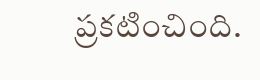ప్రకటించింది.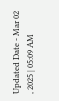Updated Date - Mar 02 , 2025 | 05:09 AM